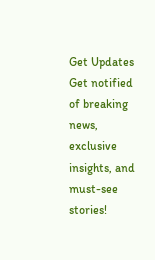Get Updates
Get notified of breaking news, exclusive insights, and must-see stories!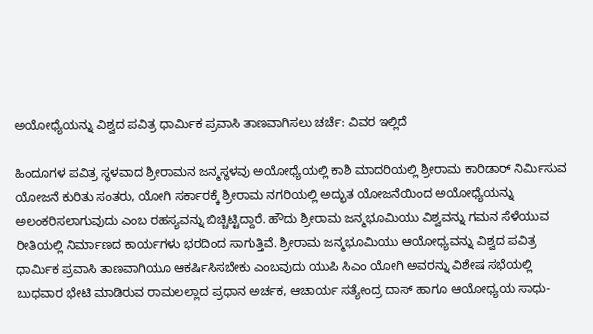ಅಯೋಧ್ಯೆಯನ್ನು ವಿಶ್ವದ ಪವಿತ್ರ ಧಾರ್ಮಿಕ ಪ್ರವಾಸಿ ತಾಣವಾಗಿಸಲು ಚರ್ಚೆ: ವಿವರ ಇಲ್ಲಿದೆ

ಹಿಂದೂಗಳ ಪವಿತ್ರ ಸ್ಥಳವಾದ ಶ್ರೀರಾಮನ ಜನ್ಮಸ್ಥಳವು ಅಯೋಧ್ಯೆಯಲ್ಲಿ ಕಾಶಿ ಮಾದರಿಯಲ್ಲಿ ಶ್ರೀರಾಮ ಕಾರಿಡಾರ್ ನಿರ್ಮಿಸುವ ಯೋಜನೆ ಕುರಿತು ಸಂತರು, ಯೋಗಿ ಸರ್ಕಾರಕ್ಕೆ ಶ್ರೀರಾಮ ನಗರಿಯಲ್ಲಿ ಅದ್ಭುತ ಯೋಜನೆಯಿಂದ ಅಯೋಧ್ಯೆಯನ್ನು ಅಲಂಕರಿಸಲಾಗುವುದು ಎಂಬ ರಹಸ್ಯವನ್ನು ಬಿಚ್ಚಿಟ್ಟಿದ್ದಾರೆ. ಹೌದು ಶ್ರೀರಾಮ ಜನ್ಮಭೂಮಿಯು ವಿಶ್ವವನ್ನು ಗಮನ ಸೆಳೆಯುವ ರೀತಿಯಲ್ಲಿ ನಿರ್ಮಾಣದ ಕಾರ್ಯಗಳು ಭರದಿಂದ ಸಾಗುತ್ತಿವೆ. ಶ್ರೀರಾಮ ಜನ್ಮಭೂಮಿಯು ಆಯೋಧ್ಯವನ್ನು ವಿಶ್ವದ ಪವಿತ್ರ ಧಾರ್ಮಿಕ ಪ್ರವಾಸಿ ತಾಣವಾಗಿಯೂ ಆಕರ್ಷಿಸಿಸಬೇಕು ಎಂಬವುದು ಯುಪಿ ಸಿಎಂ ಯೋಗಿ ಅವರನ್ನು ವಿಶೇಷ ಸಭೆಯಲ್ಲಿ ಬುಧವಾರ ಭೇಟಿ ಮಾಡಿರುವ ರಾಮಲಲ್ಲಾದ ಪ್ರಧಾನ ಅರ್ಚಕ, ಆಚಾರ್ಯ ಸತ್ಯೇಂದ್ರ ದಾಸ್ ಹಾಗೂ ಆಯೋಧ್ಯಯ ಸಾಧು-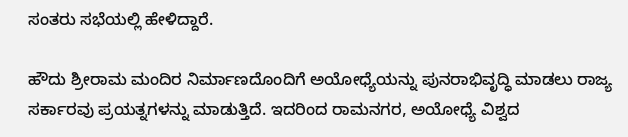ಸಂತರು ಸಭೆಯಲ್ಲಿ ಹೇಳಿದ್ದಾರೆ.

ಹೌದು ಶ್ರೀರಾಮ ಮಂದಿರ ನಿರ್ಮಾಣದೊಂದಿಗೆ ಅಯೋಧ್ಯೆಯನ್ನು ಪುನರಾಭಿವೃದ್ಧಿ ಮಾಡಲು ರಾಜ್ಯ ಸರ್ಕಾರವು ಪ್ರಯತ್ನಗಳನ್ನು ಮಾಡುತ್ತಿದೆ. ಇದರಿಂದ ರಾಮನಗರ, ಅಯೋಧ್ಯೆ ವಿಶ್ವದ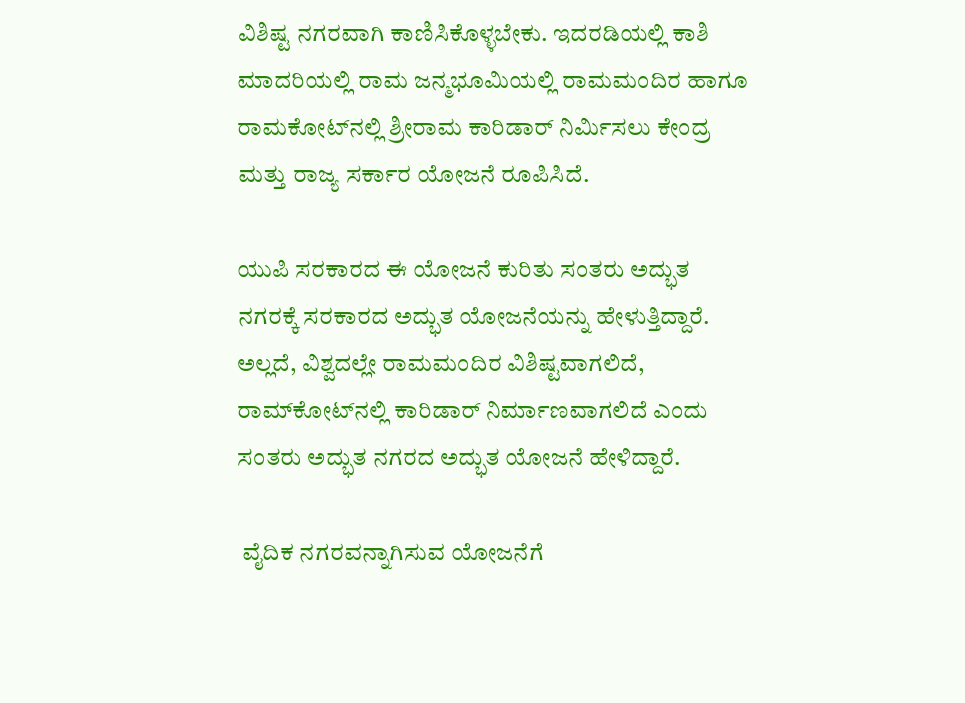ವಿಶಿಷ್ಟ ನಗರವಾಗಿ ಕಾಣಿಸಿಕೊಳ್ಳಬೇಕು. ಇದರಡಿಯಲ್ಲಿ ಕಾಶಿ ಮಾದರಿಯಲ್ಲಿ ರಾಮ ಜನ್ಮಭೂಮಿಯಲ್ಲಿ ರಾಮಮಂದಿರ ಹಾಗೂ ರಾಮಕೋಟ್‌ನಲ್ಲಿ ಶ್ರೀರಾಮ ಕಾರಿಡಾರ್‌ ನಿರ್ಮಿಸಲು ಕೇಂದ್ರ ಮತ್ತು ರಾಜ್ಯ ಸರ್ಕಾರ ಯೋಜನೆ ರೂಪಿಸಿದೆ.

ಯುಪಿ ಸರಕಾರದ ಈ ಯೋಜನೆ ಕುರಿತು ಸಂತರು ಅದ್ಭುತ ನಗರಕ್ಕೆ ಸರಕಾರದ ಅದ್ಭುತ ಯೋಜನೆಯನ್ನು ಹೇಳುತ್ತಿದ್ದಾರೆ. ಅಲ್ಲದೆ, ವಿಶ್ವದಲ್ಲೇ ರಾಮಮಂದಿರ ವಿಶಿಷ್ಟವಾಗಲಿದೆ, ರಾಮ್‌ಕೋಟ್‌ನಲ್ಲಿ ಕಾರಿಡಾರ್ ನಿರ್ಮಾಣವಾಗಲಿದೆ ಎಂದು ಸಂತರು ಅದ್ಭುತ ನಗರದ ಅದ್ಭುತ ಯೋಜನೆ ಹೇಳಿದ್ದಾರೆ.

 ವೈದಿಕ ನಗರವನ್ನಾಗಿಸುವ ಯೋಜನೆಗೆ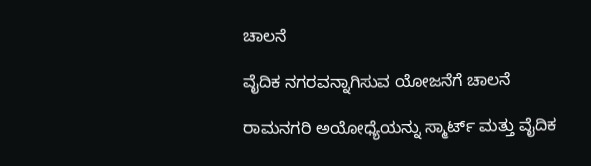ಚಾಲನೆ

ವೈದಿಕ ನಗರವನ್ನಾಗಿಸುವ ಯೋಜನೆಗೆ ಚಾಲನೆ

ರಾಮನಗರಿ ಅಯೋಧ್ಯೆಯನ್ನು ಸ್ಮಾರ್ಟ್ ಮತ್ತು ವೈದಿಕ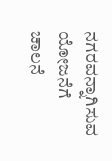ನಗರವನ್ನಾಗಿಸುವ ಯೋಜನೆಗೆ ಚಾಲನೆ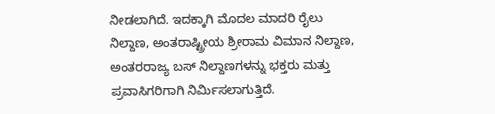ನೀಡಲಾಗಿದೆ. ಇದಕ್ಕಾಗಿ ಮೊದಲ ಮಾದರಿ ರೈಲು ನಿಲ್ದಾಣ, ಅಂತರಾಷ್ಟ್ರೀಯ ಶ್ರೀರಾಮ ವಿಮಾನ ನಿಲ್ದಾಣ, ಅಂತರರಾಜ್ಯ ಬಸ್ ನಿಲ್ದಾಣಗಳನ್ನು ಭಕ್ತರು ಮತ್ತು ಪ್ರವಾಸಿಗರಿಗಾಗಿ ನಿರ್ಮಿಸಲಾಗುತ್ತಿದೆ.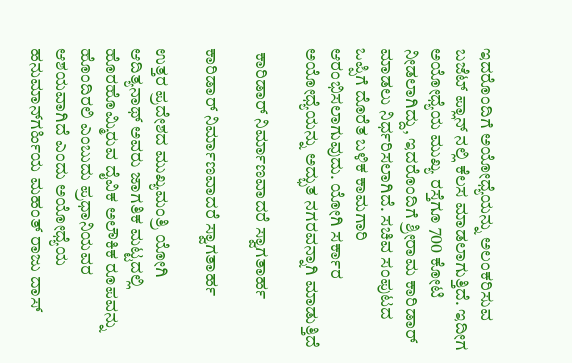ಇದರೊಂದಿಗೆ ಅಯೋಧ್ಯೆಯನ್ನು ಅಲಂಕರಿಸುವ ಬಜೆಟ್ ಪ್ಲಾನ್ ನಲ್ಲಿ ಕೆಲಸ ಮಾಡಲಾಗುತ್ತಿದೆ. ಇದೀಗ ಅಯೋಧ್ಯೆಯ ಮುಖ್ಯ ರಸ್ತೆಗೂ 700 ಕೋಟಿ ನೀಡಲಾಗಿದ್ದು, ಇದರೊಂದಿಗೆ ಶ್ರೀರಾಮ ಕಾರಿಡಾರ್ ಮಾಡಲು ನಿರ್ಧರಿಸಲಾಗಿದೆ. ಸಚಿವ ಸಂಪುಟದ ಒಪ್ಪಿಗೆ ದೊರೆತ ಬಳಿಕ ಕಾಮಗಾರಿ ಆರಂಭಿಸಲಾಗುವುದು. ಯೋಗಿ ಸರ್ಕಾರ ಅಯೋಧ್ಯೆಯನ್ನು ಅದ್ಭುತ ನಗರವನ್ನಾಗಿ ಮಾಡುತ್ತಿದೆ

 ಕಾರಿಡಾರ್ ನಿರ್ಮಾಣವಾದರೆ ಸ್ವಾಗತಾರ್ಹ

ಕಾರಿಡಾರ್ ನಿರ್ಮಾಣವಾದರೆ ಸ್ವಾಗತಾರ್ಹ

ಉತ್ತರ ಪ್ರದೇಶದ ಮುಖ್ಯಮಂತ್ರಿ ಯೋಗಿ ಆದಿತ್ಯನಾಥ್ ಅವರು ಜಾಗತಿಕ ಮಟ್ಟದಲ್ಲಿ ಹೊರಹೊಮ್ಮಿರುವ ದೈವಿಕ ಅಲೌಕಿಕ ರೂಪವನ್ನು ಹೊಂದಿರಲಿ ಎಂಬುದು ಪ್ರಧಾನಿಯವರ ಆಶಯವಾಗಿದೆ ಎಂದು ಅಯೋಧ್ಯೆಯ ಹನುಮಾನ್‌ಗರ್ಹಿಯ ಮಹಂತ್ ರಾಜು ದಾಸ್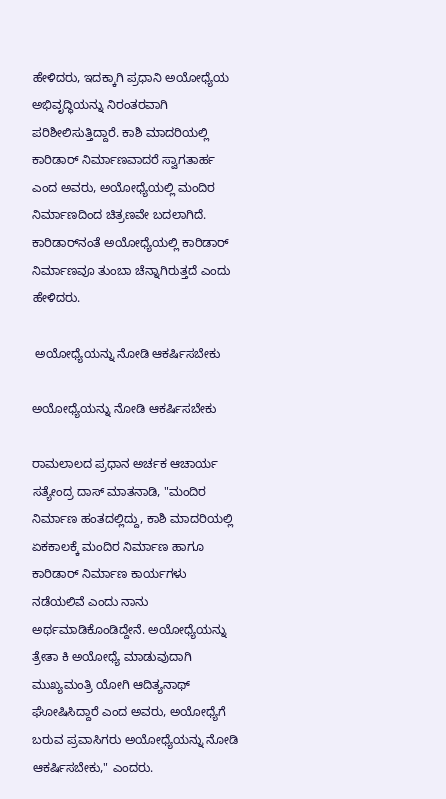ಹೇಳಿದರು, ಇದಕ್ಕಾಗಿ ಪ್ರಧಾನಿ ಅಯೋಧ್ಯೆಯ ಅಭಿವೃದ್ಧಿಯನ್ನು ನಿರಂತರವಾಗಿ ಪರಿಶೀಲಿಸುತ್ತಿದ್ದಾರೆ. ಕಾಶಿ ಮಾದರಿಯಲ್ಲಿ ಕಾರಿಡಾರ್ ನಿರ್ಮಾಣವಾದರೆ ಸ್ವಾಗತಾರ್ಹ ಎಂದ ಅವರು, ಅಯೋಧ್ಯೆಯಲ್ಲಿ ಮಂದಿರ ನಿರ್ಮಾಣದಿಂದ ಚಿತ್ರಣವೇ ಬದಲಾಗಿದೆ. ಕಾರಿಡಾರ್‍‌ನಂತೆ ಅಯೋಧ್ಯೆಯಲ್ಲಿ ಕಾರಿಡಾರ್ ನಿರ್ಮಾಣವೂ ತುಂಬಾ ಚೆನ್ನಾಗಿರುತ್ತದೆ ಎಂದು ಹೇಳಿದರು.

 ಅಯೋಧ್ಯೆಯನ್ನು ನೋಡಿ ಆಕರ್ಷಿಸಬೇಕು

ಅಯೋಧ್ಯೆಯನ್ನು ನೋಡಿ ಆಕರ್ಷಿಸಬೇಕು

ರಾಮಲಾಲದ ಪ್ರಧಾನ ಅರ್ಚಕ ಆಚಾರ್ಯ ಸತ್ಯೇಂದ್ರ ದಾಸ್ ಮಾತನಾಡಿ, "ಮಂದಿರ ನಿರ್ಮಾಣ ಹಂತದಲ್ಲಿದ್ದು, ಕಾಶಿ ಮಾದರಿಯಲ್ಲಿ ಏಕಕಾಲಕ್ಕೆ ಮಂದಿರ ನಿರ್ಮಾಣ ಹಾಗೂ ಕಾರಿಡಾರ್‌ ನಿರ್ಮಾಣ ಕಾರ್ಯಗಳು ನಡೆಯಲಿವೆ ಎಂದು ನಾನು ಅರ್ಥಮಾಡಿಕೊಂಡಿದ್ದೇನೆ. ಅಯೋಧ್ಯೆಯನ್ನು ತ್ರೇತಾ ಕಿ ಅಯೋಧ್ಯೆ ಮಾಡುವುದಾಗಿ ಮುಖ್ಯಮಂತ್ರಿ ಯೋಗಿ ಆದಿತ್ಯನಾಥ್ ಘೋಷಿಸಿದ್ದಾರೆ ಎಂದ ಅವರು, ಅಯೋಧ್ಯೆಗೆ ಬರುವ ಪ್ರವಾಸಿಗರು ಅಯೋಧ್ಯೆಯನ್ನು ನೋಡಿ ಆಕರ್ಷಿಸಬೇಕು," ಎಂದರು.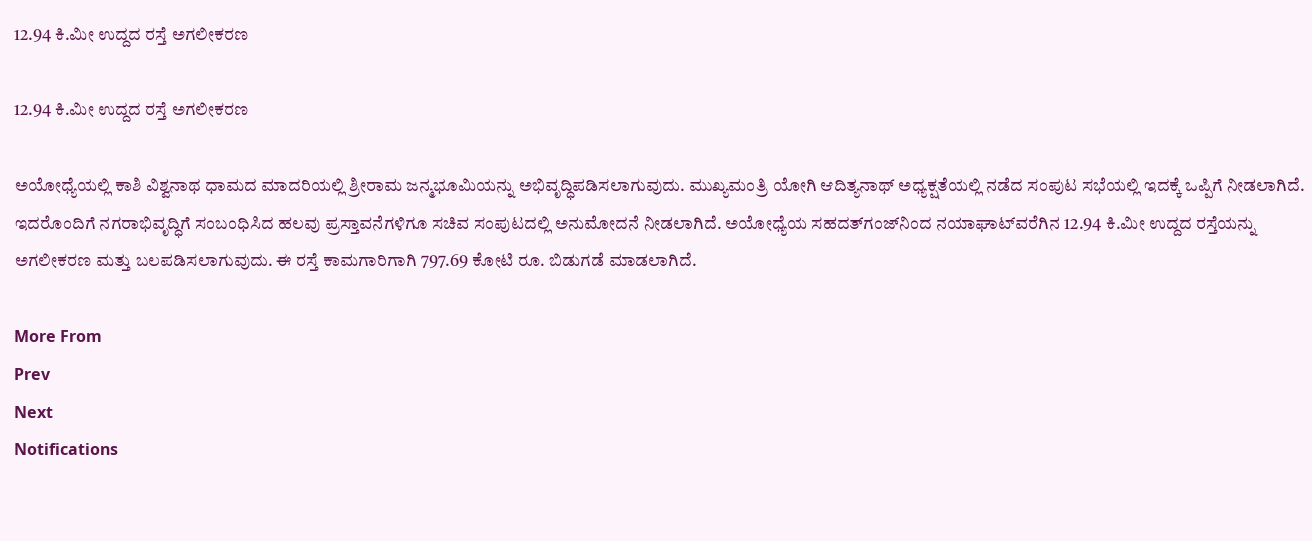12.94 ಕಿ.ಮೀ ಉದ್ದದ ರಸ್ತೆ ಅಗಲೀಕರಣ

12.94 ಕಿ.ಮೀ ಉದ್ದದ ರಸ್ತೆ ಅಗಲೀಕರಣ

ಅಯೋಧ್ಯೆಯಲ್ಲಿ ಕಾಶಿ ವಿಶ್ವನಾಥ ಧಾಮದ ಮಾದರಿಯಲ್ಲಿ ಶ್ರೀರಾಮ ಜನ್ಮಭೂಮಿಯನ್ನು ಅಭಿವೃದ್ಧಿಪಡಿಸಲಾಗುವುದು. ಮುಖ್ಯಮಂತ್ರಿ ಯೋಗಿ ಆದಿತ್ಯನಾಥ್ ಅಧ್ಯಕ್ಷತೆಯಲ್ಲಿ ನಡೆದ ಸಂಪುಟ ಸಭೆಯಲ್ಲಿ ಇದಕ್ಕೆ ಒಪ್ಪಿಗೆ ನೀಡಲಾಗಿದೆ. ಇದರೊಂದಿಗೆ ನಗರಾಭಿವೃದ್ಧಿಗೆ ಸಂಬಂಧಿಸಿದ ಹಲವು ಪ್ರಸ್ತಾವನೆಗಳಿಗೂ ಸಚಿವ ಸಂಪುಟದಲ್ಲಿ ಅನುಮೋದನೆ ನೀಡಲಾಗಿದೆ. ಅಯೋಧ್ಯೆಯ ಸಹದತ್‌ಗಂಜ್‌ನಿಂದ ನಯಾಘಾಟ್‌ವರೆಗಿನ 12.94 ಕಿ.ಮೀ ಉದ್ದದ ರಸ್ತೆಯನ್ನು ಅಗಲೀಕರಣ ಮತ್ತು ಬಲಪಡಿಸಲಾಗುವುದು. ಈ ರಸ್ತೆ ಕಾಮಗಾರಿಗಾಗಿ 797.69 ಕೋಟಿ ರೂ. ಬಿಡುಗಡೆ ಮಾಡಲಾಗಿದೆ.

More From
Prev
Next
Notifications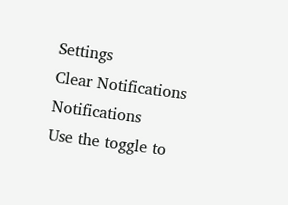Settings
Clear Notifications
Notifications
Use the toggle to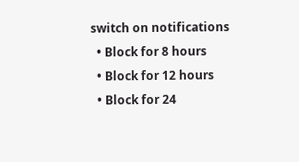switch on notifications
  • Block for 8 hours
  • Block for 12 hours
  • Block for 24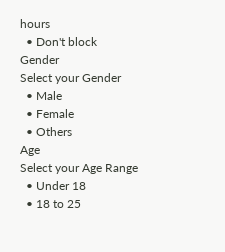hours
  • Don't block
Gender
Select your Gender
  • Male
  • Female
  • Others
Age
Select your Age Range
  • Under 18
  • 18 to 25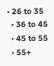• 26 to 35
  • 36 to 45
  • 45 to 55
  • 55+